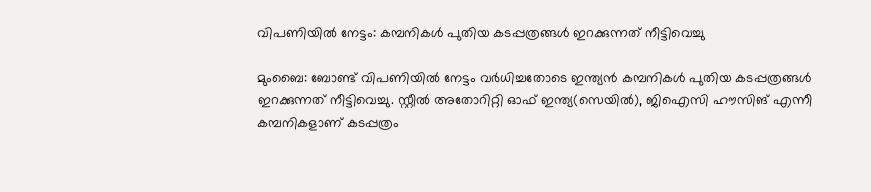വിപണിയില്‍ നേട്ടം: കമ്പനികള്‍ പുതിയ കടപ്പത്രങ്ങള്‍ ഇറക്കുന്നത് നീട്ടിവെച്ചു

മുംബൈ: ബോണ്ട് വിപണിയില്‍ നേട്ടം വര്‍ധിച്ചതോടെ ഇന്ത്യന്‍ കമ്പനികള്‍ പുതിയ കടപ്പത്രങ്ങള്‍ ഇറക്കുന്നത് നീട്ടിവെച്ചു. സ്റ്റീല്‍ അതോറിറ്റി ഓഫ് ഇന്ത്യ(സെയില്‍), ജിഐസി ഹൗസിങ് എന്നീ കമ്പനികളാണ് കടപ്പത്രം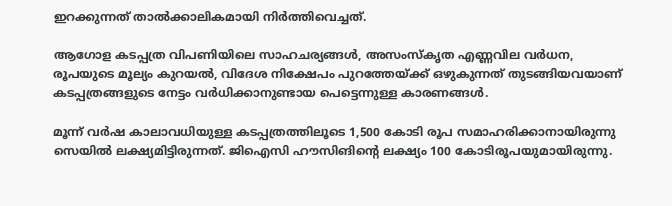ഇറക്കുന്നത് താല്‍ക്കാലികമായി നിര്‍ത്തിവെച്ചത്.

ആഗോള കടപ്പത്ര വിപണിയിലെ സാഹചര്യങ്ങള്‍, അസംസ്‌കൃത എണ്ണവില വര്‍ധന, രൂപയുടെ മൂല്യം കുറയല്‍, വിദേശ നിക്ഷേപം പുറത്തേയ്ക്ക് ഒഴുകുന്നത് തുടങ്ങിയവയാണ് കടപ്പത്രങ്ങളുടെ നേട്ടം വര്‍ധിക്കാനുണ്ടായ പെട്ടെന്നുള്ള കാരണങ്ങള്‍.

മൂന്ന് വര്‍ഷ കാലാവധിയുള്ള കടപ്പത്രത്തിലൂടെ 1,500 കോടി രൂപ സമാഹരിക്കാനായിരുന്നു സെയില്‍ ലക്ഷ്യമിട്ടിരുന്നത്. ജിഐസി ഹൗസിങിന്റെ ലക്ഷ്യം 100 കോടിരൂപയുമായിരുന്നു.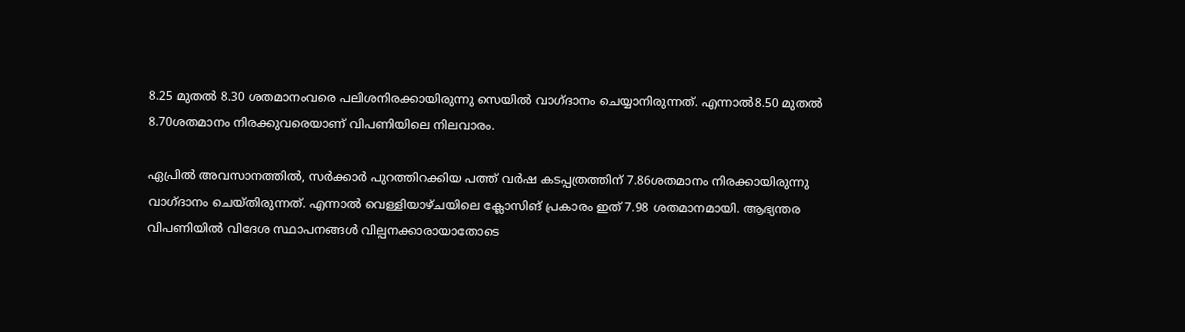8.25 മുതല്‍ 8.30 ശതമാനംവരെ പലിശനിരക്കായിരുന്നു സെയില്‍ വാഗ്ദാനം ചെയ്യാനിരുന്നത്. എന്നാല്‍8.50 മുതല്‍ 8.70ശതമാനം നിരക്കുവരെയാണ് വിപണിയിലെ നിലവാരം.

ഏപ്രില്‍ അവസാനത്തില്‍, സര്‍ക്കാര്‍ പുറത്തിറക്കിയ പത്ത് വര്‍ഷ കടപ്പത്രത്തിന് 7.86ശതമാനം നിരക്കായിരുന്നു വാഗ്ദാനം ചെയ്തിരുന്നത്. എന്നാല്‍ വെള്ളിയാഴ്ചയിലെ ക്ലോസിങ് പ്രകാരം ഇത് 7.98 ശതമാനമായി. ആഭ്യന്തര വിപണിയില്‍ വിദേശ സ്ഥാപനങ്ങള്‍ വില്പനക്കാരായാതോടെ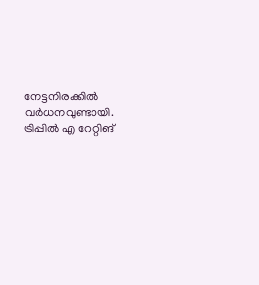നേട്ടനിരക്കില്‍ വര്‍ധനവുണ്ടായി. ട്രിപ്പില്‍ എ റേറ്റിങ്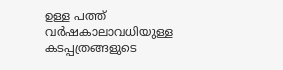ഉള്ള പത്ത് വര്‍ഷകാലാവധിയുള്ള കടപ്പത്രങ്ങളുടെ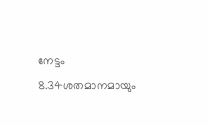നേട്ടം 8.34ശതമാനമായും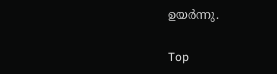ഉയര്‍ന്നു.

Top